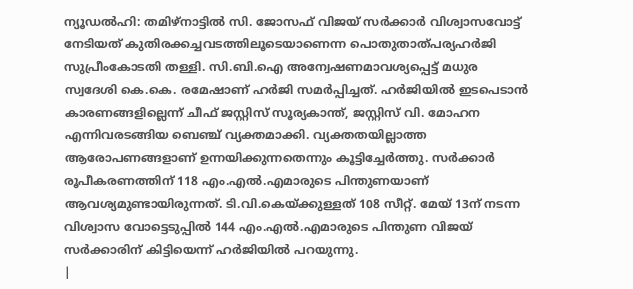ന്യൂഡൽഹി: തമിഴ്നാട്ടിൽ സി. ജോസഫ് വിജയ് സർക്കാർ വിശ്വാസവോട്ട് നേടിയത് കുതിരക്കച്ചവടത്തിലൂടെയാണെന്ന പൊതുതാത്പര്യഹർജി സുപ്രീംകോടതി തള്ളി. സി.ബി.ഐ അന്വേഷണമാവശ്യപ്പെട്ട് മധുര സ്വദേശി കെ.കെ. രമേഷാണ് ഹർജി സമർപ്പിച്ചത്. ഹർജിയിൽ ഇടപെടാൻ കാരണങ്ങളില്ലെന്ന് ചീഫ് ജസ്റ്റിസ് സൂര്യകാന്ത്, ജസ്റ്റിസ് വി. മോഹന എന്നിവരടങ്ങിയ ബെഞ്ച് വ്യക്തമാക്കി. വ്യക്തതയില്ലാത്ത ആരോപണങ്ങളാണ് ഉന്നയിക്കുന്നതെന്നും കൂട്ടിച്ചേർത്തു. സർക്കാർ രൂപീകരണത്തിന് 118 എം.എൽ.എമാരുടെ പിന്തുണയാണ് ആവശ്യമുണ്ടായിരുന്നത്. ടി.വി.കെയ്ക്കുള്ളത് 108 സീറ്റ്. മേയ് 13ന് നടന്ന വിശ്വാസ വോട്ടെടുപ്പിൽ 144 എം.എൽ.എമാരുടെ പിന്തുണ വിജയ് സർക്കാരിന് കിട്ടിയെന്ന് ഹർജിയിൽ പറയുന്നു.
|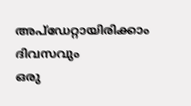അപ്ഡേറ്റായിരിക്കാം ദിവസവും
ഒരു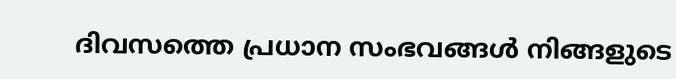ദിവസത്തെ പ്രധാന സംഭവങ്ങൾ നിങ്ങളുടെ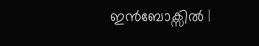ഇൻബോക്സിൽ |